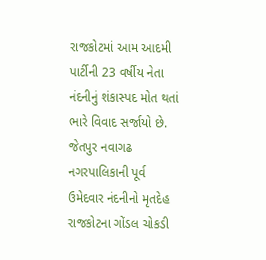રાજકોટમાં આમ આદમી પાર્ટીની 23 વર્ષીય નેતા નંદનીનું શંકાસ્પદ મોત થતાં ભારે વિવાદ સર્જાયો છે. જેતપુર નવાગઢ નગરપાલિકાની પૂર્વ ઉમેદવાર નંદનીનો મૃતદેહ રાજકોટના ગોંડલ ચોકડી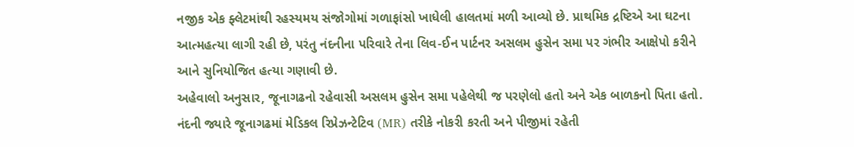નજીક એક ફ્લેટમાંથી રહસ્યમય સંજોગોમાં ગળાફાંસો ખાધેલી હાલતમાં મળી આવ્યો છે. પ્રાથમિક દ્રષ્ટિએ આ ઘટના આત્મહત્યા લાગી રહી છે, પરંતુ નંદનીના પરિવારે તેના લિવ-ઈન પાર્ટનર અસલમ હુસેન સમા પર ગંભીર આક્ષેપો કરીને આને સુનિયોજિત હત્યા ગણાવી છે.
અહેવાલો અનુસાર, જૂનાગઢનો રહેવાસી અસલમ હુસેન સમા પહેલેથી જ પરણેલો હતો અને એક બાળકનો પિતા હતો. નંદની જ્યારે જૂનાગઢમાં મેડિકલ રિપ્રેઝન્ટેટિવ (MR) તરીકે નોકરી કરતી અને પીજીમાં રહેતી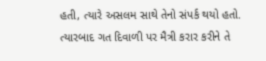હતી, ત્યારે અસલમ સાથે તેનો સંપર્ક થયો હતો. ત્યારબાદ ગત દિવાળી પર મૈત્રી કરાર કરીને તે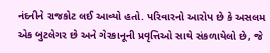નંદનીને રાજકોટ લઈ આવ્યો હતો. પરિવારનો આરોપ છે કે અસલમ એક બુટલેગર છે અને ગેરકાનૂની પ્રવૃત્તિઓ સાથે સંકળાયેલો છે, જે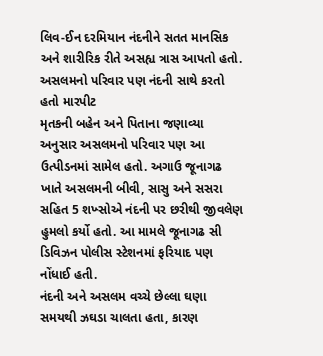લિવ-ઈન દરમિયાન નંદનીને સતત માનસિક અને શારીરિક રીતે અસહ્ય ત્રાસ આપતો હતો.
અસલમનો પરિવાર પણ નંદની સાથે કરતો હતો મારપીટ
મૃતકની બહેન અને પિતાના જણાવ્યા અનુસાર અસલમનો પરિવાર પણ આ ઉત્પીડનમાં સામેલ હતો. અગાઉ જૂનાગઢ ખાતે અસલમની બીવી, સાસુ અને સસરા સહિત 5 શખ્સોએ નંદની પર છરીથી જીવલેણ હુમલો કર્યો હતો. આ મામલે જૂનાગઢ સી ડિવિઝન પોલીસ સ્ટેશનમાં ફરિયાદ પણ નોંધાઈ હતી.
નંદની અને અસલમ વચ્ચે છેલ્લા ઘણા સમયથી ઝઘડા ચાલતા હતા, કારણ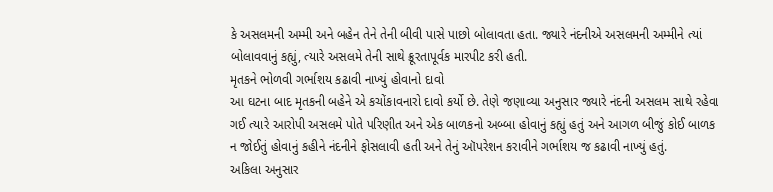કે અસલમની અમ્મી અને બહેન તેને તેની બીવી પાસે પાછો બોલાવતા હતા. જ્યારે નંદનીએ અસલમની અમ્મીને ત્યાં બોલાવવાનું કહ્યું, ત્યારે અસલમે તેની સાથે ક્રૂરતાપૂર્વક મારપીટ કરી હતી.
મૃતકને ભોળવી ગર્ભાશય કઢાવી નાખ્યું હોવાનો દાવો
આ ઘટના બાદ મૃતકની બહેને એ કચોંકાવનારો દાવો કર્યો છે. તેણે જણાવ્યા અનુસાર જ્યારે નંદની અસલમ સાથે રહેવા ગઈ ત્યારે આરોપી અસલમે પોતે પરિણીત અને એક બાળકનો અબ્બા હોવાનું કહ્યું હતું અને આગળ બીજું કોઈ બાળક ન જોઈતું હોવાનું કહીને નંદનીને ફોસલાવી હતી અને તેનું ઑપરેશન કરાવીને ગર્ભાશય જ કઢાવી નાખ્યું હતું.
અકિલા અનુસાર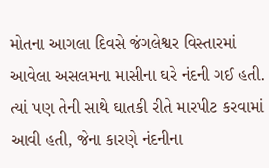મોતના આગલા દિવસે જંગલેશ્વર વિસ્તારમાં આવેલા અસલમના માસીના ઘરે નંદની ગઈ હતી. ત્યાં પણ તેની સાથે ઘાતકી રીતે મારપીટ કરવામાં આવી હતી, જેના કારણે નંદનીના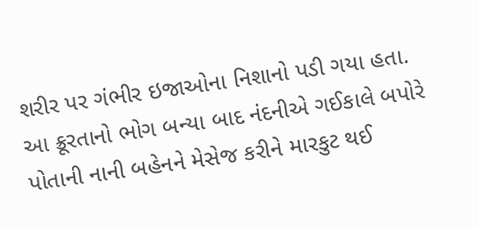શરીર પર ગંભીર ઇજાઓના નિશાનો પડી ગયા હતા. આ ક્રૂરતાનો ભોગ બન્યા બાદ નંદનીએ ગઈકાલે બપોરે પોતાની નાની બહેનને મેસેજ કરીને મારકુટ થઈ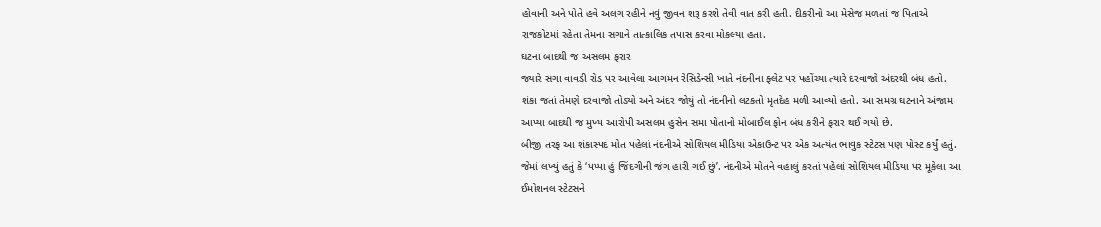હોવાની અને પોતે હવે અલગ રહીને નવું જીવન શરૂ કરશે તેવી વાત કરી હતી. દીકરીનો આ મેસેજ મળતાં જ પિતાએ રાજકોટમાં રહેતા તેમના સગાને તાત્કાલિક તપાસ કરવા મોકલ્યા હતા.
ઘટના બાદથી જ અસલમ ફરાર
જ્યારે સગા વાવડી રોડ પર આવેલા આગમન રેસિડેન્સી ખાતે નંદનીના ફ્લેટ પર પહોંચ્યા ત્યારે દરવાજો અંદરથી બંધ હતો. શંકા જતાં તેમણે દરવાજો તોડ્યો અને અંદર જોયું તો નંદનીનો લટકતો મૃતદેહ મળી આવ્યો હતો. આ સમગ્ર ઘટનાને અંજામ આપ્યા બાદથી જ મુખ્ય આરોપી અસલમ હુસેન સમા પોતાનો મોબાઈલ ફોન બંધ કરીને ફરાર થઈ ગયો છે.
બીજી તરફ આ શંકાસ્પદ મોત પહેલાં નંદનીએ સોશિયલ મીડિયા એકાઉન્ટ પર એક અત્યંત ભાવુક સ્ટેટસ પણ પોસ્ટ કર્યું હતું. જેમાં લખ્યું હતું કે ‘પપ્પા હું જિંદગીની જંગ હારી ગઈ છું’. નંદનીએ મોતને વહાલું કરતાં પહેલાં સોશિયલ મીડિયા પર મૂકેલા આ ઈમોશનલ સ્ટેટસને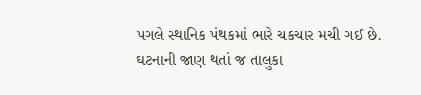પગલે સ્થાનિક પંથકમાં ભારે ચકચાર મચી ગઈ છે.
ઘટનાની જાણ થતાં જ તાલુકા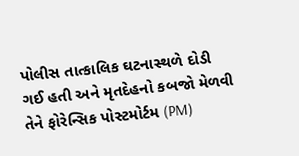પોલીસ તાત્કાલિક ઘટનાસ્થળે દોડી ગઈ હતી અને મૃતદેહનો કબજો મેળવી તેને ફોરેન્સિક પોસ્ટમોર્ટમ (PM)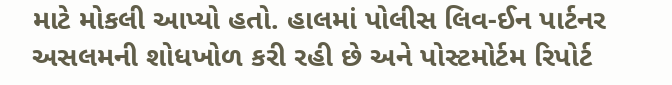માટે મોકલી આપ્યો હતો. હાલમાં પોલીસ લિવ-ઈન પાર્ટનર અસલમની શોધખોળ કરી રહી છે અને પોસ્ટમોર્ટમ રિપોર્ટ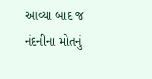આવ્યા બાદ જ નંદનીના મોતનું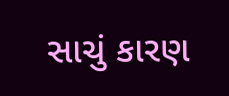સાચું કારણ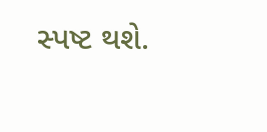સ્પષ્ટ થશે.